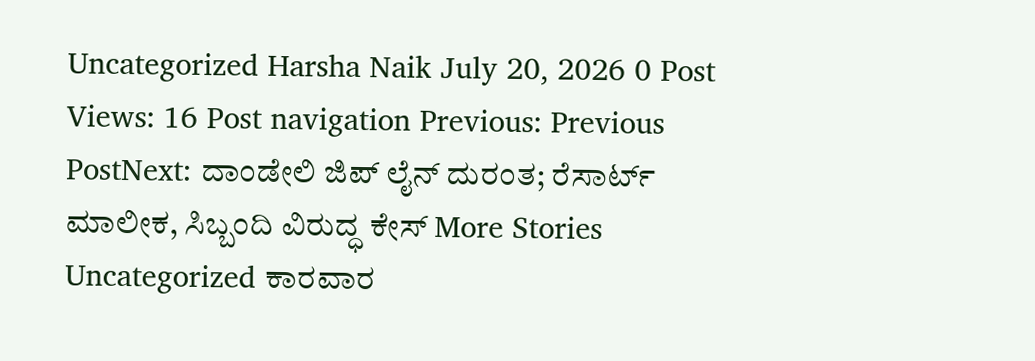Uncategorized Harsha Naik July 20, 2026 0 Post Views: 16 Post navigation Previous: Previous PostNext: ದಾಂಡೇಲಿ ಜಿಪ್ ಲೈನ್ ದುರಂತ; ರೆಸಾರ್ಟ್ ಮಾಲೀಕ, ಸಿಬ್ಬಂದಿ ವಿರುದ್ಧ ಕೇಸ್ More Stories Uncategorized ಕಾರವಾರ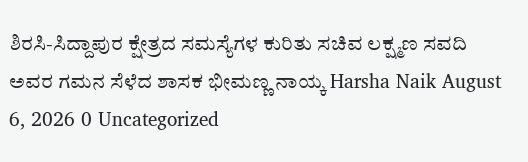ಶಿರಸಿ-ಸಿದ್ದಾಪುರ ಕ್ಷೇತ್ರದ ಸಮಸ್ಯೆಗಳ ಕುರಿತು ಸಚಿವ ಲಕ್ಷ್ಮಣ ಸವದಿ ಅವರ ಗಮನ ಸೆಳೆದ ಶಾಸಕ ಭೀಮಣ್ಣ ನಾಯ್ಕ Harsha Naik August 6, 2026 0 Uncategorized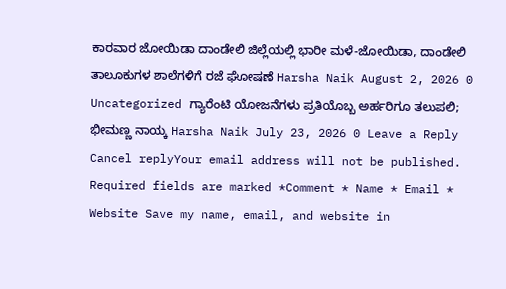ಕಾರವಾರ ಜೋಯಿಡಾ ದಾಂಡೇಲಿ ಜಿಲ್ಲೆಯಲ್ಲಿ ಭಾರೀ ಮಳೆ-ಜೋಯಿಡಾ, ದಾಂಡೇಲಿ ತಾಲೂಕುಗಳ ಶಾಲೆಗಳಿಗೆ ರಜೆ ಘೋಷಣೆ Harsha Naik August 2, 2026 0 Uncategorized ಗ್ಯಾರೆಂಟಿ ಯೋಜನೆಗಳು ಪ್ರತಿಯೊಬ್ಬ ಅರ್ಹರಿಗೂ ತಲುಪಲಿ; ಭೀಮಣ್ಣ ನಾಯ್ಕ Harsha Naik July 23, 2026 0 Leave a Reply Cancel replyYour email address will not be published. Required fields are marked *Comment * Name * Email * Website Save my name, email, and website in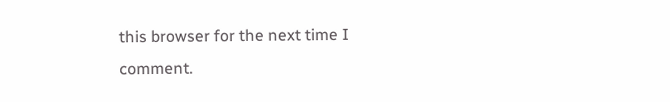this browser for the next time I comment.